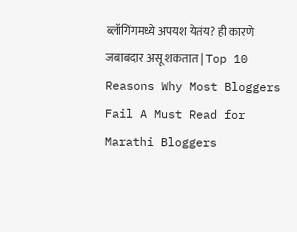ब्लॉगिंगमध्ये अपयश येतंय? ही कारणे जबाबदार असू शकतात | Top 10 Reasons Why Most Bloggers Fail A Must Read for Marathi Bloggers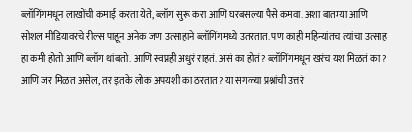ब्लॉगिंगमधून लाखोंची कमाई करता येते, ब्लॉग सुरू करा आणि घरबसल्या पैसे कमवा. अशा बातम्या आणि सोशल मीडियावरचे रील्स पाहून अनेक जण उत्साहाने ब्लॉगिंगमध्ये उतरतात. पण काही महिन्यांतच त्यांचा उत्साह हा कमी होतो आणि ब्लॉग थांबतो. आणि स्वप्नही अधुरं राहतं. असं का होतं? ब्लॉगिंगमधून खरंच यश मिळतं का? आणि जर मिळत असेल, तर इतके लोक अपयशी का ठरतात? या सगळ्या प्रश्नांची उत्तरं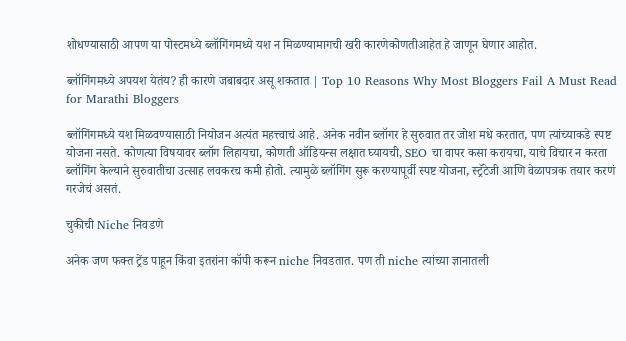शोधण्यासाठी आपण या पोस्टमध्ये ब्लॉगिंगमध्ये यश न मिळण्यामागची खरी कारणेकोणतीआहेत हे जाणून घेणार आहोत.

ब्लॉगिंगमध्ये अपयश येतंय? ही कारणे जबाबदार असू शकतात | Top 10 Reasons Why Most Bloggers Fail A Must Read for Marathi Bloggers

ब्लॉगिंगमध्ये यश मिळवण्यासाठी नियोजन अत्यंत महत्त्वाचं आहे. अनेक नवीन ब्लॉगर हे सुरुवात तर जोश मधे करतात, पण त्यांच्याकडे स्पष्ट योजना नसते. कोणत्या विषयावर ब्लॉग लिहायचा, कोणती ऑडियन्स लक्षात घ्यायची, SEO चा वापर कसा करायचा, याचे विचार न करता ब्लॉगिंग केल्याने सुरुवातीचा उत्साह लवकरच कमी होतो. त्यामुळे ब्लॉगिंग सुरू करण्यापूर्वी स्पष्ट योजना, स्ट्रॅटेजी आणि वेळापत्रक तयार करणं गरजेचं असतं.

चुकीची Niche निवडणे

अनेक जण फक्त ट्रेंड पाहून किंवा इतरांना कॉपी करून niche निवडतात. पण ती niche त्यांच्या ज्ञानातली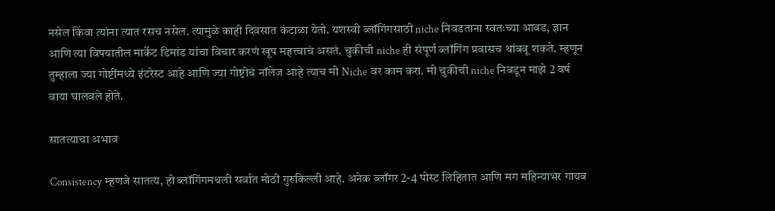नसेल किंवा त्यांना त्यात रसच नसेल. त्यामुळे काही दिवसात कंटाळा येतो. यशस्वी ब्लॉगिंगसाठी niche निवडताना स्वतःच्या आवड, ज्ञान आणि त्या विषयातील मार्केट डिमांड यांचा विचार करणं खूप महत्त्वाचं असतं. चुकीची niche ही संपूर्ण ब्लॉगिंग प्रवासच थांबवू शकते. म्हणून तुम्हाला ज्या गोष्टींमध्ये इंटरेस्ट आहे आणि ज्या गोष्टीचं नॉलेज आहे त्याच मी Niche वर काम करा. मी चुकीची niche निवडून माझे 2 वर्ष वाया घालवले होते.

सातत्याचा अभाव

Consistency म्हणजे सातत्य, ही ब्लॉगिंगमधली सर्वात मोठी गुरुकिल्ली आहे. अनेक ब्लॉगर 2-4 पोस्ट लिहितात आणि मग महिन्याभर गायब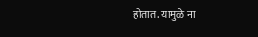होतात. यामुळे ना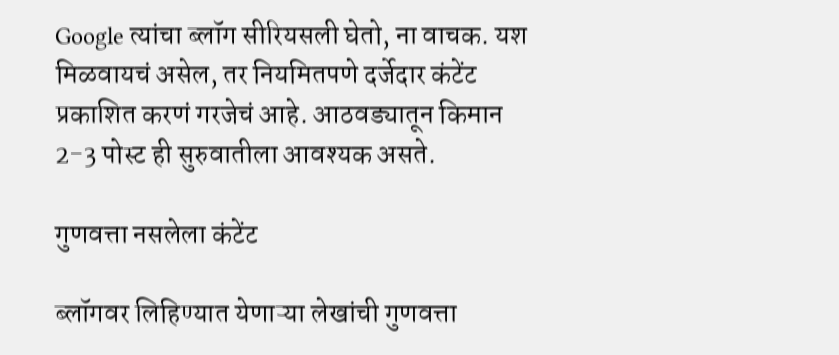Google त्यांचा ब्लॉग सीरियसली घेतो, ना वाचक. यश मिळवायचं असेल, तर नियमितपणे दर्जेदार कंटेंट प्रकाशित करणं गरजेचं आहे. आठवड्यातून किमान 2-3 पोस्ट ही सुरुवातीला आवश्यक असते.

गुणवत्ता नसलेला कंटेंट

ब्लॉगवर लिहिण्यात येणाऱ्या लेखांची गुणवत्ता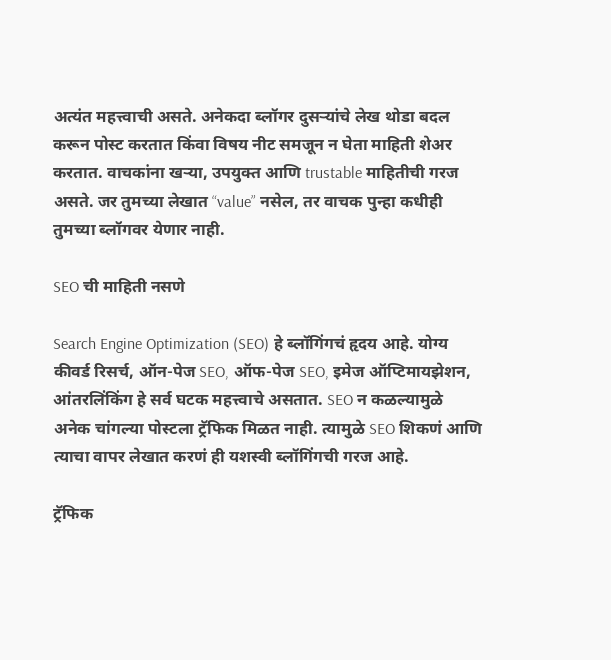अत्यंत महत्त्वाची असते. अनेकदा ब्लॉगर दुसऱ्यांचे लेख थोडा बदल करून पोस्ट करतात किंवा विषय नीट समजून न घेता माहिती शेअर करतात. वाचकांना खऱ्या, उपयुक्त आणि trustable माहितीची गरज असते. जर तुमच्या लेखात “value” नसेल, तर वाचक पुन्हा कधीही तुमच्या ब्लॉगवर येणार नाही.

SEO ची माहिती नसणे

Search Engine Optimization (SEO) हे ब्लॉगिंगचं हृदय आहे. योग्य कीवर्ड रिसर्च, ऑन-पेज SEO, ऑफ-पेज SEO, इमेज ऑप्टिमायझेशन, आंतरलिंकिंग हे सर्व घटक महत्त्वाचे असतात. SEO न कळल्यामुळे अनेक चांगल्या पोस्टला ट्रॅफिक मिळत नाही. त्यामुळे SEO शिकणं आणि त्याचा वापर लेखात करणं ही यशस्वी ब्लॉगिंगची गरज आहे.

ट्रॅफिक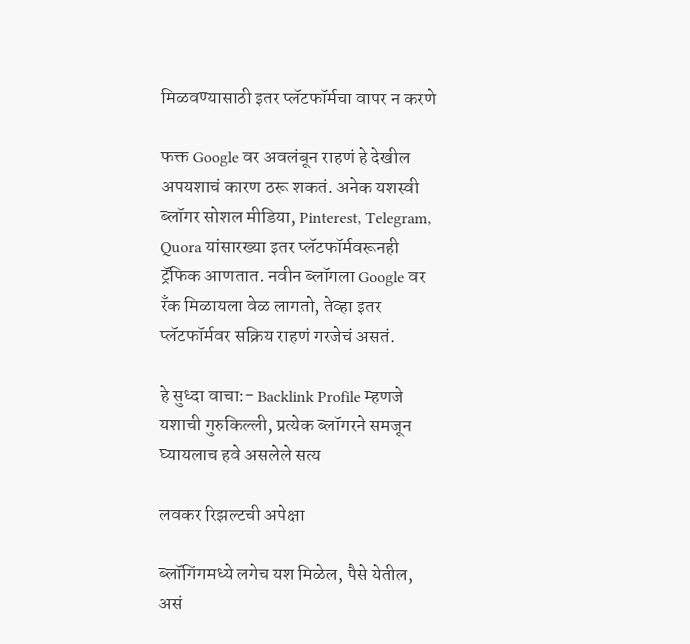मिळवण्यासाठी इतर प्लॅटफॉर्मचा वापर न करणे

फक्त Google वर अवलंबून राहणं हे देखील अपयशाचं कारण ठरू शकतं. अनेक यशस्वी ब्लॉगर सोशल मीडिया, Pinterest, Telegram, Quora यांसारख्या इतर प्लॅटफॉर्मवरूनही ट्रॅफिक आणतात. नवीन ब्लॉगला Google वर रँक मिळायला वेळ लागतो, तेव्हा इतर प्लॅटफॉर्मवर सक्रिय राहणं गरजेचं असतं.

हे सुध्दा वाचा:- Backlink Profile म्हणजे यशाची गुरुकिल्ली, प्रत्येक ब्लॉगरने समजून घ्यायलाच हवे असलेले सत्य

लवकर रिझल्टची अपेक्षा

ब्लॉगिंगमध्ये लगेच यश मिळेल, पैसे येतील, असं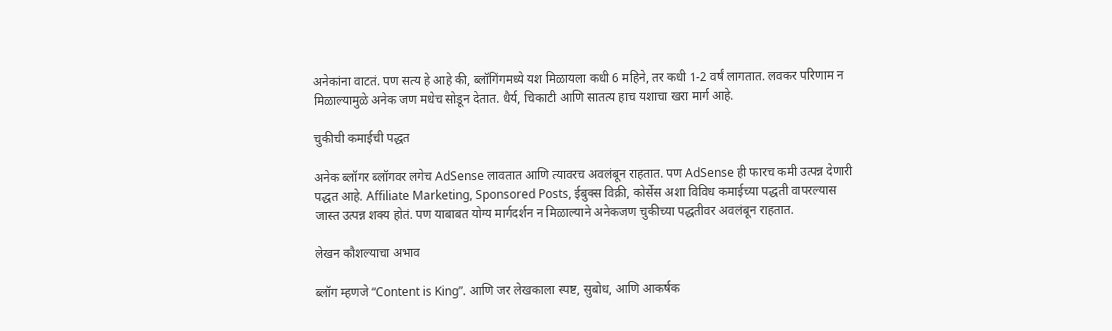अनेकांना वाटतं. पण सत्य हे आहे की, ब्लॉगिंगमध्ये यश मिळायला कधी 6 महिने, तर कधी 1-2 वर्षं लागतात. लवकर परिणाम न मिळाल्यामुळे अनेक जण मधेच सोडून देतात. धैर्य, चिकाटी आणि सातत्य हाच यशाचा खरा मार्ग आहे.

चुकीची कमाईची पद्धत

अनेक ब्लॉगर ब्लॉगवर लगेच AdSense लावतात आणि त्यावरच अवलंबून राहतात. पण AdSense ही फारच कमी उत्पन्न देणारी पद्धत आहे. Affiliate Marketing, Sponsored Posts, ईबुक्स विक्री, कोर्सेस अशा विविध कमाईच्या पद्धती वापरल्यास जास्त उत्पन्न शक्य होतं. पण याबाबत योग्य मार्गदर्शन न मिळाल्याने अनेकजण चुकीच्या पद्धतीवर अवलंबून राहतात.

लेखन कौशल्याचा अभाव

ब्लॉग म्हणजे “Content is King”. आणि जर लेखकाला स्पष्ट, सुबोध, आणि आकर्षक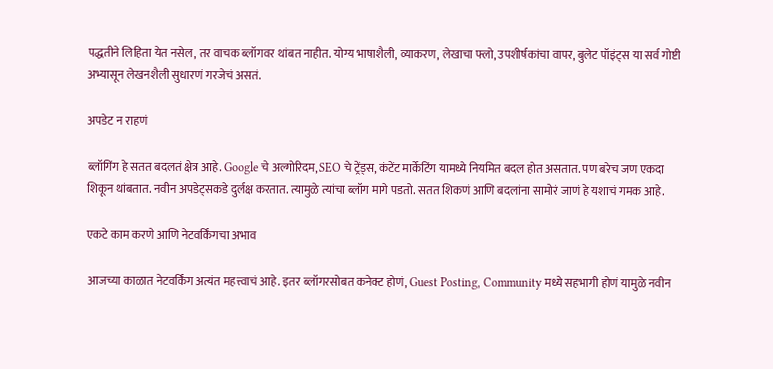पद्धतीने लिहिता येत नसेल, तर वाचक ब्लॉगवर थांबत नाहीत. योग्य भाषाशैली, व्याकरण, लेखाचा फ्लो, उपशीर्षकांचा वापर, बुलेट पॉइंट्स या सर्व गोष्टी अभ्यासून लेखनशैली सुधारणं गरजेचं असतं.

अपडेट न राहणं

ब्लॉगिंग हे सतत बदलतं क्षेत्र आहे. Google चे अल्गोरिदम, SEO चे ट्रेंड्स, कंटेंट मार्केटिंग यामध्ये नियमित बदल होत असतात. पण बरेच जण एकदा शिकून थांबतात. नवीन अपडेट्सकडे दुर्लक्ष करतात. त्यामुळे त्यांचा ब्लॉग मागे पडतो. सतत शिकणं आणि बदलांना सामोरं जाणं हे यशाचं गमक आहे.

एकटे काम करणे आणि नेटवर्किंगचा अभाव

आजच्या काळात नेटवर्किंग अत्यंत महत्त्वाचं आहे. इतर ब्लॉगरसोबत कनेक्ट होणं, Guest Posting, Community मध्ये सहभागी होणं यामुळे नवीन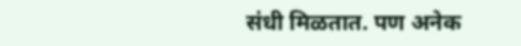संधी मिळतात. पण अनेक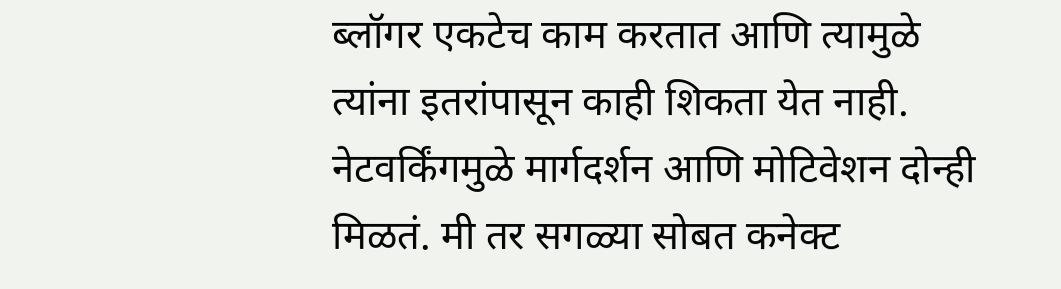ब्लॉगर एकटेच काम करतात आणि त्यामुळे त्यांना इतरांपासून काही शिकता येत नाही. नेटवर्किंगमुळे मार्गदर्शन आणि मोटिवेशन दोन्ही मिळतं. मी तर सगळ्या सोबत कनेक्ट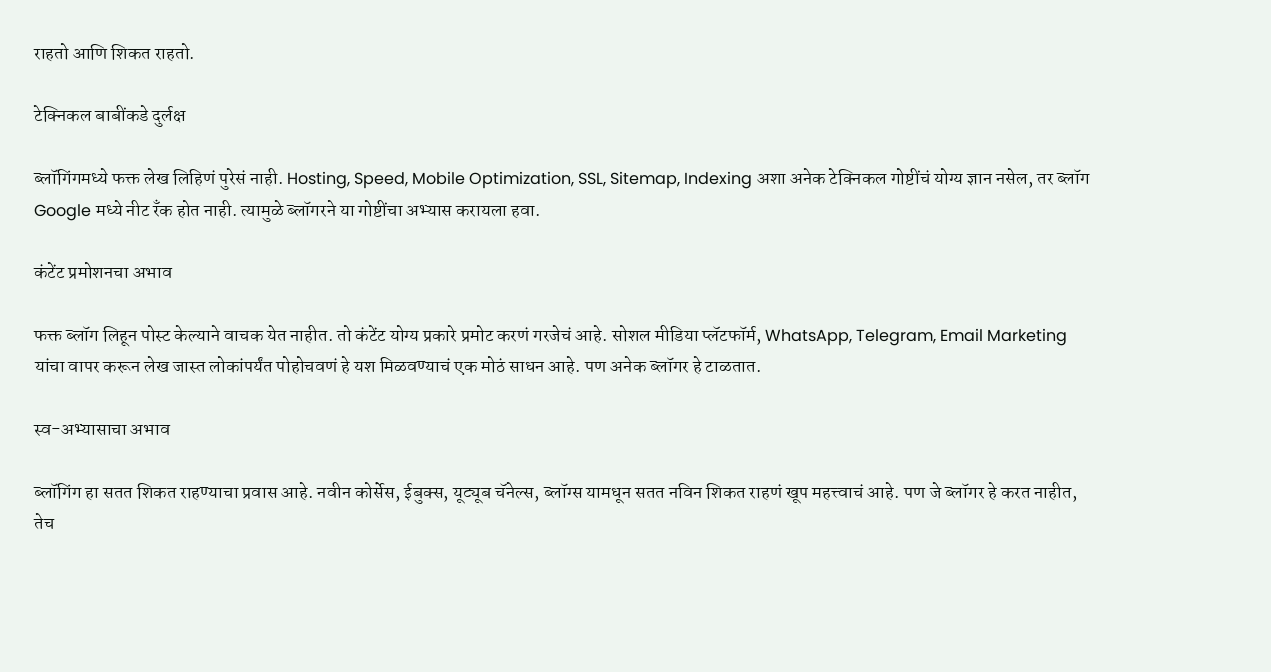राहतो आणि शिकत राहतो.

टेक्निकल बाबींकडे दुर्लक्ष

ब्लॉगिंगमध्ये फक्त लेख लिहिणं पुरेसं नाही. Hosting, Speed, Mobile Optimization, SSL, Sitemap, Indexing अशा अनेक टेक्निकल गोष्टींचं योग्य ज्ञान नसेल, तर ब्लॉग Google मध्ये नीट रँक होत नाही. त्यामुळे ब्लॉगरने या गोष्टींचा अभ्यास करायला हवा.

कंटेंट प्रमोशनचा अभाव

फक्त ब्लॉग लिहून पोस्ट केल्याने वाचक येत नाहीत. तो कंटेंट योग्य प्रकारे प्रमोट करणं गरजेचं आहे. सोशल मीडिया प्लॅटफॉर्म, WhatsApp, Telegram, Email Marketing यांचा वापर करून लेख जास्त लोकांपर्यंत पोहोचवणं हे यश मिळवण्याचं एक मोठं साधन आहे. पण अनेक ब्लॉगर हे टाळतात.

स्व-अभ्यासाचा अभाव

ब्लॉगिंग हा सतत शिकत राहण्याचा प्रवास आहे. नवीन कोर्सेस, ईबुक्स, यूट्यूब चॅनेल्स, ब्लॉग्स यामधून सतत नविन शिकत राहणं खूप महत्त्वाचं आहे. पण जे ब्लॉगर हे करत नाहीत, तेच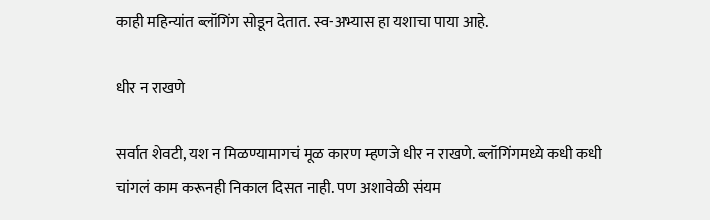काही महिन्यांत ब्लॉगिंग सोडून देतात. स्व-अभ्यास हा यशाचा पाया आहे.

धीर न राखणे

सर्वात शेवटी, यश न मिळण्यामागचं मूळ कारण म्हणजे धीर न राखणे. ब्लॉगिंगमध्ये कधी कधी चांगलं काम करूनही निकाल दिसत नाही. पण अशावेळी संयम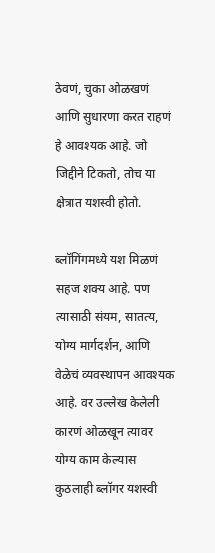ठेवणं, चुका ओळखणं आणि सुधारणा करत राहणं हे आवश्यक आहे. जो जिद्दीने टिकतो, तोच या क्षेत्रात यशस्वी होतो.

ब्लॉगिंगमध्ये यश मिळणं सहज शक्य आहे. पण त्यासाठी संयम, सातत्य, योग्य मार्गदर्शन, आणि वेळेचं व्यवस्थापन आवश्यक आहे. वर उल्लेख केलेली कारणं ओळखून त्यावर योग्य काम केल्यास कुठलाही ब्लॉगर यशस्वी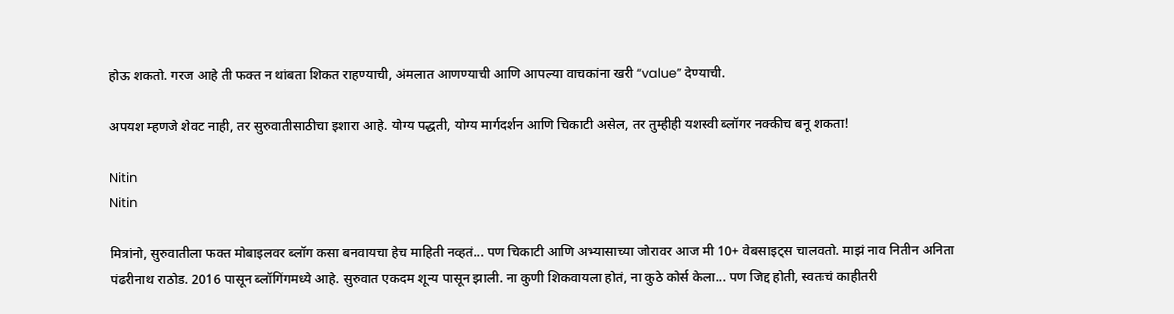होऊ शकतो. गरज आहे ती फक्त न थांबता शिकत राहण्याची, अंमलात आणण्याची आणि आपल्या वाचकांना खरी “value” देण्याची.

अपयश म्हणजे शेवट नाही, तर सुरुवातीसाठीचा इशारा आहे. योग्य पद्धती, योग्य मार्गदर्शन आणि चिकाटी असेल, तर तुम्हीही यशस्वी ब्लॉगर नक्कीच बनू शकता!

Nitin
Nitin

मित्रांनो, सुरुवातीला फक्त मोबाइलवर ब्लॉग कसा बनवायचा हेच माहिती नव्हतं... पण चिकाटी आणि अभ्यासाच्या जोरावर आज मी 10+ वेबसाइट्स चालवतो. माझं नाव नितीन अनिता पंढरीनाथ राठोड. 2016 पासून ब्लॉगिंगमध्ये आहे. सुरुवात एकदम शून्य पासून झाली. ना कुणी शिकवायला होतं, ना कुठे कोर्स केला... पण जिद्द होती, स्वतःचं काहीतरी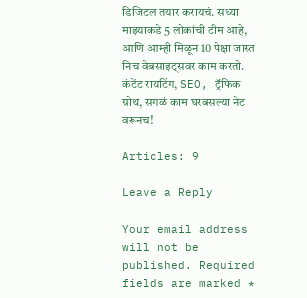डिजिटल तयार करायचं. सध्या माझ्याकडे 5 लोकांची टीम आहे, आणि आम्ही मिळून 10 पेक्षा जास्त निच वेबसाइट्सवर काम करतो. कंटेंट रायटिंग, SEO, ट्रॅफिक ग्रोथ, सगळं काम घरबसल्या नेट वरूनच!

Articles: 9

Leave a Reply

Your email address will not be published. Required fields are marked *